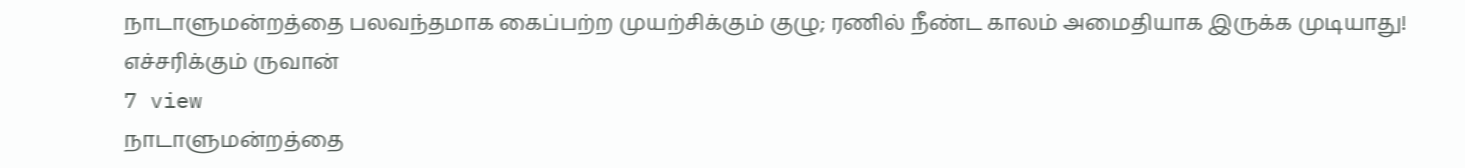நாடாளுமன்றத்தை பலவந்தமாக கைப்பற்ற முயற்சிக்கும் குழு; ரணில் நீண்ட காலம் அமைதியாக இருக்க முடியாது! எச்சரிக்கும் ருவான்
7 view
நாடாளுமன்றத்தை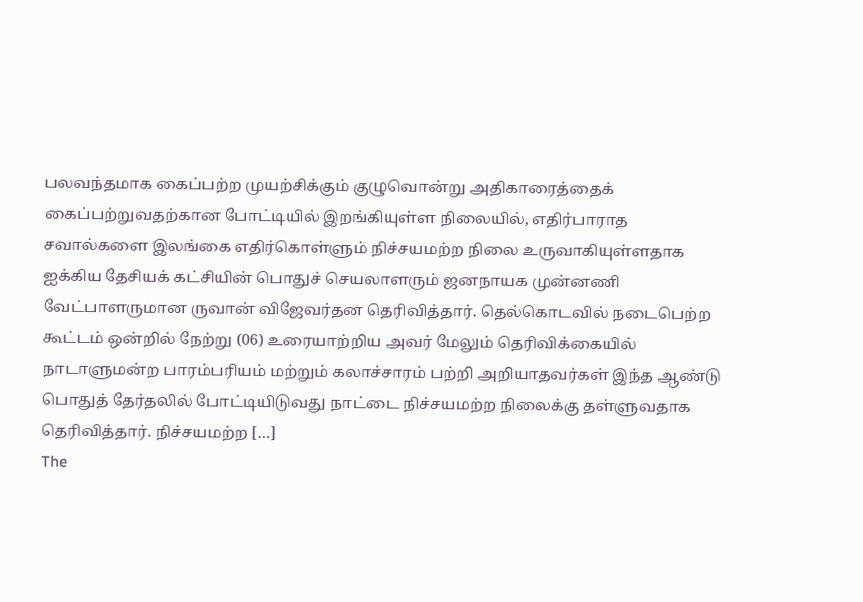பலவந்தமாக கைப்பற்ற முயற்சிக்கும் குழுவொன்று அதிகாரைத்தைக் கைப்பற்றுவதற்கான போட்டியில் இறங்கியுள்ள நிலையில், எதிர்பாராத சவால்களை இலங்கை எதிர்கொள்ளும் நிச்சயமற்ற நிலை உருவாகியுள்ளதாக ஐக்கிய தேசியக் கட்சியின் பொதுச் செயலாளரும் ஜனநாயக முன்னணி வேட்பாளருமான ருவான் விஜேவர்தன தெரிவித்தார். தெல்கொடவில் நடைபெற்ற கூட்டம் ஒன்றில் நேற்று (06) உரையாற்றிய அவர் மேலும் தெரிவிக்கையில் நாடாளுமன்ற பாரம்பரியம் மற்றும் கலாச்சாரம் பற்றி அறியாதவர்கள் இந்த ஆண்டு பொதுத் தேர்தலில் போட்டியிடுவது நாட்டை நிச்சயமற்ற நிலைக்கு தள்ளுவதாக தெரிவித்தார். நிச்சயமற்ற […]
The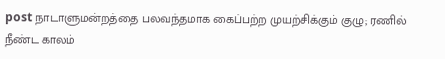post நாடாளுமன்றத்தை பலவந்தமாக கைப்பற்ற முயற்சிக்கும் குழு; ரணில் நீண்ட காலம்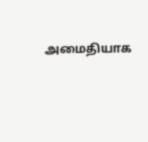அமைதியாக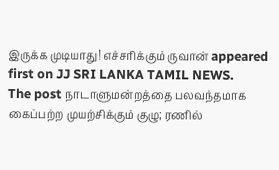இருக்க முடியாது! எச்சரிக்கும் ருவான் appeared first on JJ SRI LANKA TAMIL NEWS.
The post நாடாளுமன்றத்தை பலவந்தமாக கைப்பற்ற முயற்சிக்கும் குழு; ரணில்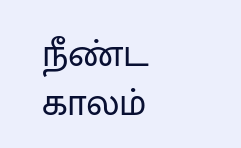நீண்ட காலம்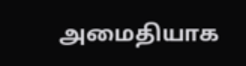அமைதியாக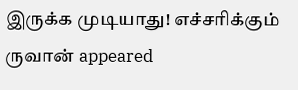இருக்க முடியாது! எச்சரிக்கும் ருவான் appeared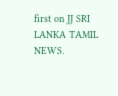first on JJ SRI LANKA TAMIL NEWS.